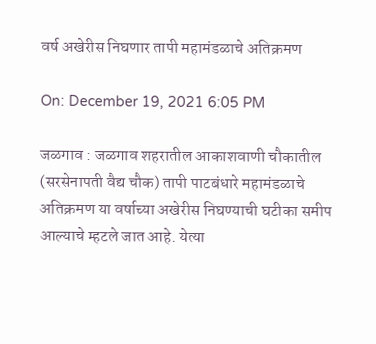वर्ष अखेरीस निघणार तापी महामंडळाचे अतिक्रमण

On: December 19, 2021 6:05 PM

जळगाव : जळगाव शहरातील आकाशवाणी चौकातील (सरसेनापती वैद्य चौक) तापी पाटबंधारे महामंडळाचे अतिक्रमण या वर्षाच्या अखेरीस निघण्याची घटीका समीप आल्याचे म्हटले जात आहे. येत्या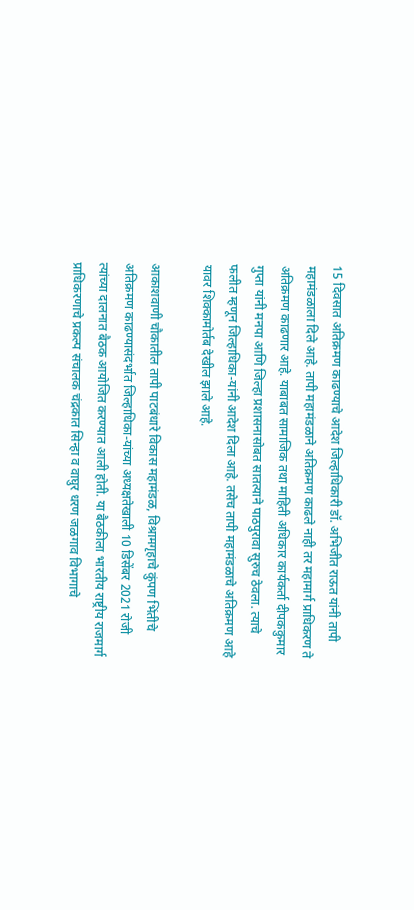15 दिवसात अतिक्रमण काढण्याचे आदेश जिल्हाधिकारी डॉ. अभिजीत राऊत यांनी तापी महामंडळाला दिले आहे. तापी महामंडळाने अतिक्रमण काढले नाही तर महामार्ग प्राधिकरण ते अतिक्रमण काढणार आहे. याबाबत सामाजिक तथा माहिती अधिकार कार्यकर्ता दीपककुमार गुप्ता यांनी मनपा आणि जिल्हा प्रशासनासोबत सातत्याने पाठपुरावा सुरुच ठेवला. त्याचे फलीत म्हणून जिल्हाधिका-यांनी आदेश दिला आहे. तसेच तापी महामंडळाचे अतिक्रमण आहे यावर शिक्कामोर्तब देखील झाले आहे.

आकाशवाणी चौकातील तापी पाटबंधारे विकास महामंडळ, विश्रामगृहाचे कुंपण भिंतीचे अतिक्रमण काढण्यासंदर्भात जिल्हाधिका-यांच्या अध्यक्षतेखाली 10 डिसेंबर 2021 रोजी त्यांच्या दालनात बैठक आयोजित करण्यात आली होती. या बैठकीला भारतीय राष्ट्रीय राजमार्ग प्राधिकरणाचे प्रकल्प संचालक चंद्रकात सिन्हा व वाघुर धरण जळगाव विभागाचे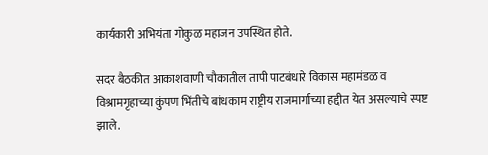कार्यकारी अभियंता गोकुळ महाजन उपस्थित होते.

सदर बैठकीत आकाशवाणी चौकातील तापी पाटबंधारे विकास महामंडळ व विश्रामगृहाच्या कुंपण भिंतीचे बांधकाम राष्ट्रीय राजमार्गाच्या हद्दीत येत असल्याचे स्पष्ट झाले.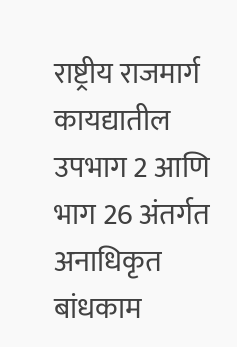राष्ट्रीय राजमार्ग कायद्यातील उपभाग 2 आणि भाग 26 अंतर्गत अनाधिकृत बांधकाम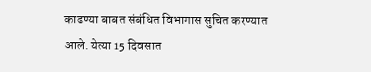काढण्या बाबत संबंधित विभागास सुचित करण्यात आले. येत्या 15 दिवसात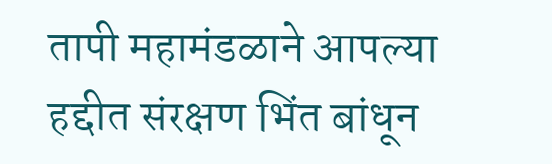तापी महामंडळाने आपल्या हद्दीत संरक्षण भिंत बांधून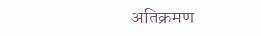अतिक्रमण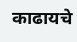काढायचे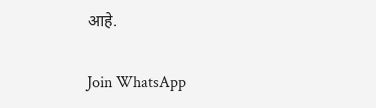आहे.

Join WhatsApp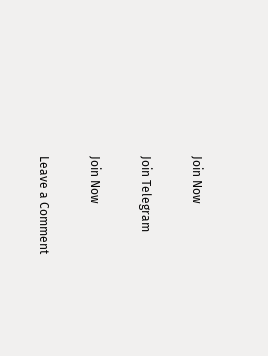Join Now

Join Telegram

Join Now

Leave a Comment